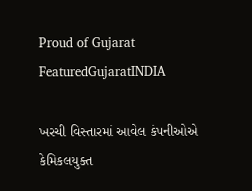Proud of Gujarat
FeaturedGujaratINDIA

ખરચી વિસ્તારમાં આવેલ કંપનીઓએ કેમિકલયુક્ત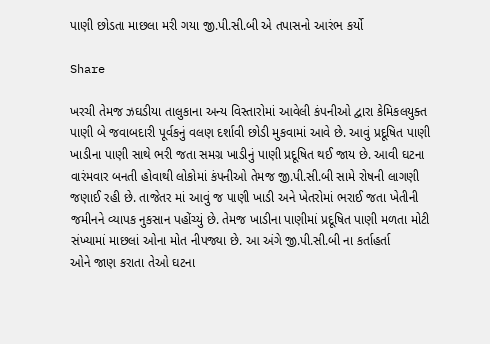પાણી છોડતા માછલા મરી ગયા જી.પી.સી.બી એ તપાસનો આરંભ કર્યો

Share

ખરચી તેમજ ઝઘડીયા તાલુકાના અન્ય વિસ્તારોમાં આવેલી કંપનીઓ દ્વારા કેમિકલયુક્ત પાણી બે જવાબદારી પૂર્વકનું વલણ દર્શાવી છોડી મુકવામાં આવે છે. આવું પ્રદૂષિત પાણી ખાડીના પાણી સાથે ભરી જતા સમગ્ર ખાડીનું પાણી પ્રદૂષિત થઈ જાય છે. આવી ઘટના વારંમવાર બનતી હોવાથી લોકોમાં કંપનીઓ તેમજ જી.પી.સી.બી સામે રોષની લાગણી જણાઈ રહી છે. તાજેતર માં આવું જ પાણી ખાડી અને ખેતરોમાં ભરાઈ જતા ખેતીની જમીનને વ્યાપક નુકસાન પહોંચ્યું છે. તેમજ ખાડીના પાણીમાં પ્રદૂષિત પાણી મળતા મોટી સંખ્યામાં માછલાં ઓના મોત નીપજ્યા છે. આ અંગે જી.પી.સી.બી ના કર્તાહર્તા
ઓને જાણ કરાતા તેઓ ઘટના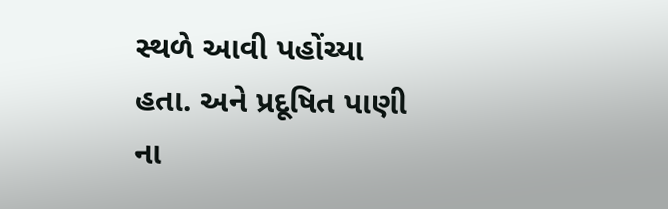સ્થળે આવી પહોંચ્યા હતા. અને પ્રદૂષિત પાણી ના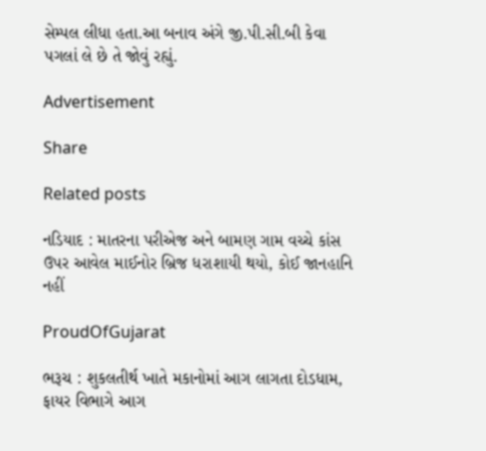સેમ્પલ લીધા હતા.આ બનાવ અંગે જી.પી.સી.બી કેવા પગલાં લે છે તે જોવું રહ્યું.

Advertisement

Share

Related posts

નડિયાદ : માતરના પરીએજ અને બામણ ગામ વચ્ચે કાંસ ઉપર આવેલ માઈનોર બ્રિજ ધરાશાયી થયો, કોઈ જાનહાનિ નહીં

ProudOfGujarat

ભરૂચ : શુકલતીર્થ ખાતે મકાનોમાં આગ લાગતા દોડધામ, ફાયર વિભાગે આગ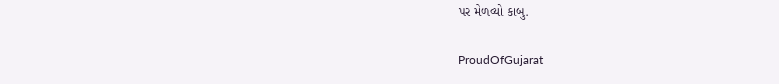પર મેળવ્યો કાબુ.

ProudOfGujarat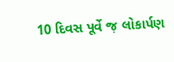10 દિવસ પૂર્વે જ઼ લોકાર્પણ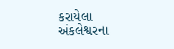કરાયેલા અંકલેશ્વરના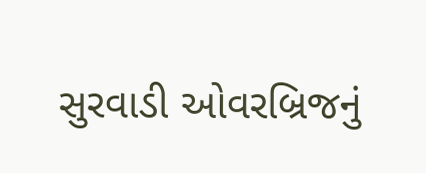સુરવાડી ઓવરબ્રિજનું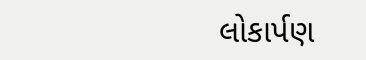લોકાર્પણ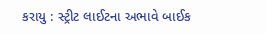કરાયુ : સ્ટ્રીટ લાઈટના અભાવે બાઈક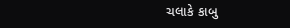ચલાકે કાબુ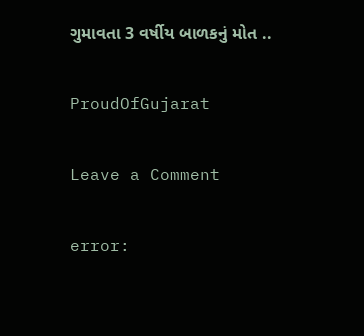ગુમાવતા 3 વર્ષીય બાળકનું મોત ..

ProudOfGujarat

Leave a Comment

error: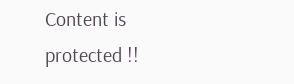Content is protected !!